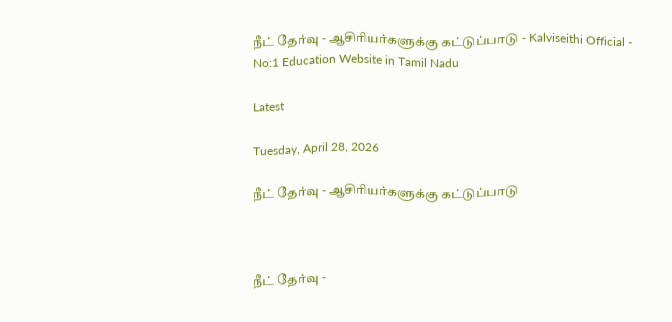நீட் தேர்வு - ஆசிரியர்களுக்கு கட்டுப்பாடு - Kalviseithi Official - No:1 Education Website in Tamil Nadu

Latest

Tuesday, April 28, 2026

நீட் தேர்வு - ஆசிரியர்களுக்கு கட்டுப்பாடு



நீட் தேர்வு -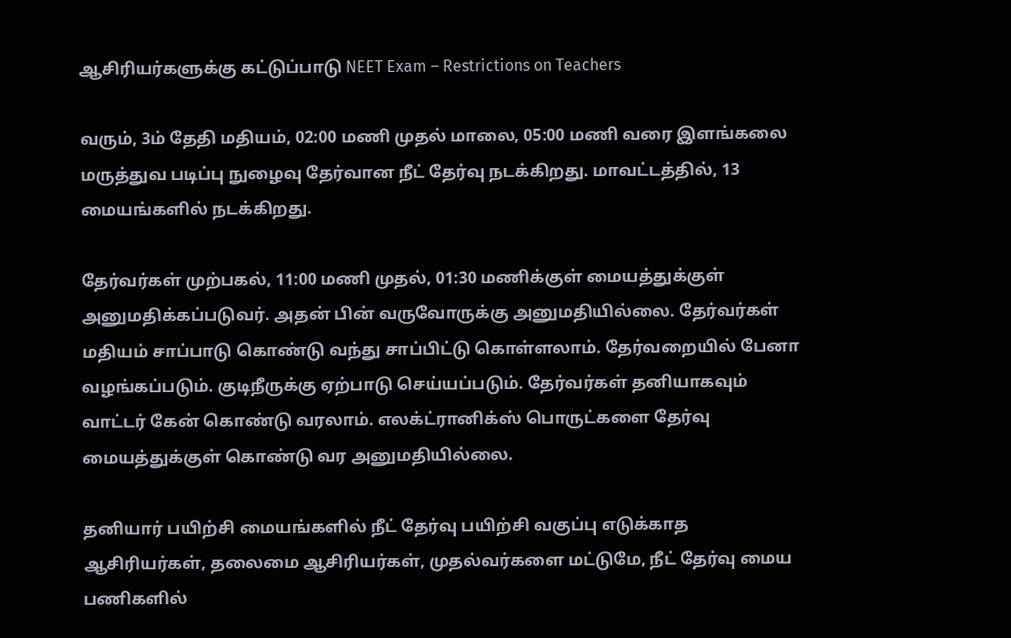ஆசிரியர்களுக்கு கட்டுப்பாடு NEET Exam – Restrictions on Teachers

வரும், 3ம் தேதி மதியம், 02:00 மணி முதல் மாலை, 05:00 மணி வரை இளங்கலை மருத்துவ படிப்பு நுழைவு தேர்வான நீட் தேர்வு நடக்கிறது. மாவட்டத்தில், 13 மையங்களில் நடக்கிறது.

தேர்வர்கள் முற்பகல், 11:00 மணி முதல், 01:30 மணிக்குள் மையத்துக்குள் அனுமதிக்கப்படுவர். அதன் பின் வருவோருக்கு அனுமதியில்லை. தேர்வர்கள் மதியம் சாப்பாடு கொண்டு வந்து சாப்பிட்டு கொள்ளலாம். தேர்வறையில் பேனா வழங்கப்படும். குடிநீருக்கு ஏற்பாடு செய்யப்படும். தேர்வர்கள் தனியாகவும் வாட்டர் கேன் கொண்டு வரலாம். எலக்ட்ரானிக்ஸ் பொருட்களை தேர்வு மையத்துக்குள் கொண்டு வர அனுமதியில்லை.

தனியார் பயிற்சி மையங்களில் நீட் தேர்வு பயிற்சி வகுப்பு எடுக்காத ஆசிரியர்கள், தலைமை ஆசிரியர்கள், முதல்வர்களை மட்டுமே, நீட் தேர்வு மைய பணிகளில்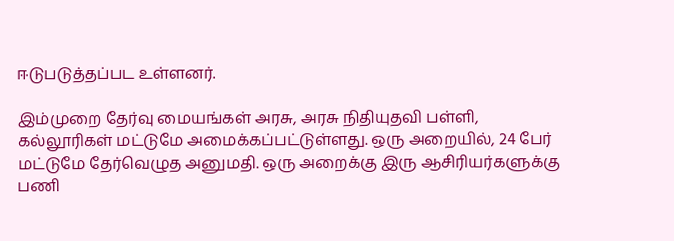ஈடுபடுத்தப்பட உள்ளனர்.

இம்முறை தேர்வு மையங்கள் அரசு, அரசு நிதியுதவி பள்ளி, கல்லூரிகள் மட்டுமே அமைக்கப்பட்டுள்ளது. ஒரு அறையில், 24 பேர் மட்டுமே தேர்வெழுத அனுமதி. ஒரு அறைக்கு இரு ஆசிரியர்களுக்கு பணி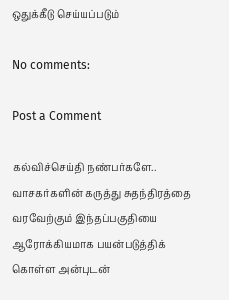ஒதுக்கீடு செய்யப்படும்

No comments:

Post a Comment

கல்விச்செய்தி நண்பர்களே.. வாசகர்களின் கருத்து சுதந்திரத்தை வரவேற்கும் இந்தப்பகுதியை ஆரோக்கியமாக பயன்படுத்திக் கொள்ள அன்புடன்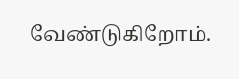வேண்டுகிறோம்.